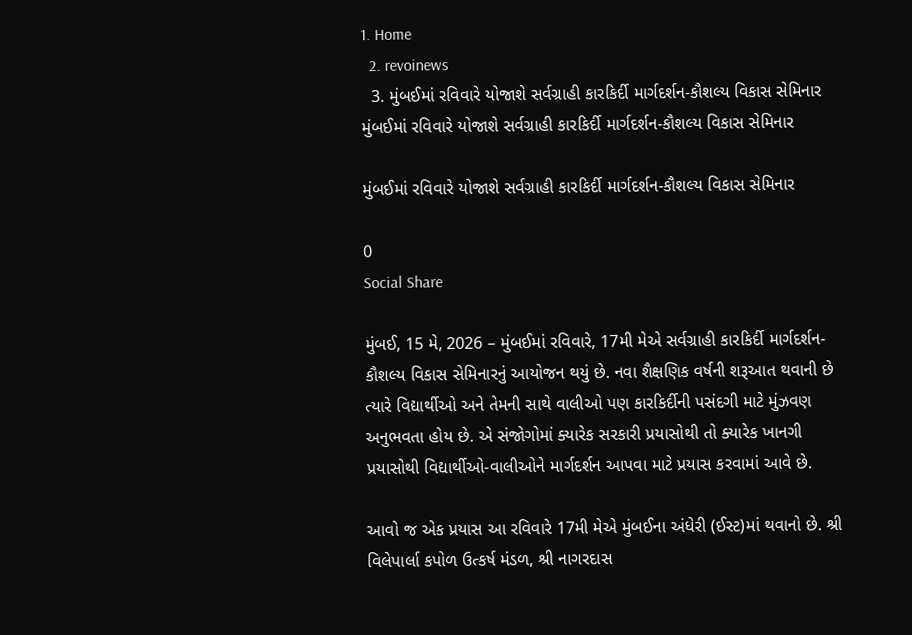1. Home
  2. revoinews
  3. મુંબઈમાં રવિવારે યોજાશે સર્વગ્રાહી કારકિર્દી માર્ગદર્શન-કૌશલ્ય વિકાસ સેમિનાર
મુંબઈમાં રવિવારે યોજાશે સર્વગ્રાહી કારકિર્દી માર્ગદર્શન-કૌશલ્ય વિકાસ સેમિનાર

મુંબઈમાં રવિવારે યોજાશે સર્વગ્રાહી કારકિર્દી માર્ગદર્શન-કૌશલ્ય વિકાસ સેમિનાર

0
Social Share

મુંબઈ, 15 મે, 2026 – મુંબઈમાં રવિવારે, 17મી મેએ સર્વગ્રાહી કારકિર્દી માર્ગદર્શન-કૌશલ્ય વિકાસ સેમિનારનું આયોજન થયું છે. નવા શૈક્ષણિક વર્ષની શરૂઆત થવાની છે ત્યારે વિદ્યાર્થીઓ અને તેમની સાથે વાલીઓ પણ કારકિર્દીની પસંદગી માટે મુંઝવણ અનુભવતા હોય છે. એ સંજોગોમાં ક્યારેક સરકારી પ્રયાસોથી તો ક્યારેક ખાનગી પ્રયાસોથી વિદ્યાર્થીઓ-વાલીઓને માર્ગદર્શન આપવા માટે પ્રયાસ કરવામાં આવે છે.

આવો જ એક પ્રયાસ આ રવિવારે 17મી મેએ મુંબઈના અંધેરી (ઈસ્ટ)માં થવાનો છે. શ્રી વિલેપાર્લા કપોળ ઉત્કર્ષ મંડળ, શ્રી નાગરદાસ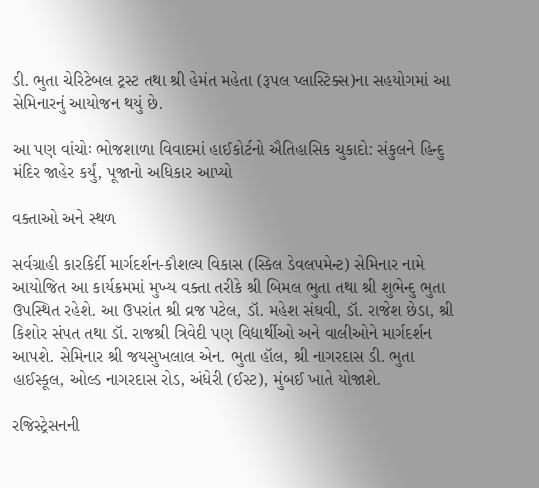ડી. ભુતા ચેરિટેબલ ટ્રસ્ટ તથા શ્રી હેમંત મહેતા (રૂપલ પ્લાસ્ટિક્સ)ના સહયોગમાં આ સેમિનારનું આયોજન થયું છે.

આ પણ વાંચોઃ ભોજશાળા વિવાદમાં હાઈકોર્ટનો ઐતિહાસિક ચુકાદો: સંકુલને હિન્દુ મંદિર જાહેર કર્યું, પૂજાનો અધિકાર આપ્યો

વક્તાઓ અને સ્થળ

સર્વગ્રાહી કારકિર્દી માર્ગદર્શન-કૌશલ્ય વિકાસ (સ્કિલ ડેવલપમેન્ટ) સેમિનાર નામે આયોજિત આ કાર્યક્રમમાં મુખ્ય વક્તા તરીકે શ્રી બિમલ ભુતા તથા શ્રી શુભેન્દુ ભુતા ઉપસ્થિત રહેશે. આ ઉપરાંત શ્રી વ્રજ પટેલ, ડૉ. મહેશ સંઘવી, ડૉ. રાજેશ છેડા, શ્રી કિશોર સંપત તથા ડૉ. રાજશ્રી ત્રિવેદી પણ વિદ્યાર્થીઓ અને વાલીઓને માર્ગદર્શન આપશે. સેમિનાર શ્રી જયસુખલાલ એન. ભુતા હૉલ, શ્રી નાગરદાસ ડી. ભુતા હાઈસ્કૂલ, ઓલ્ડ નાગરદાસ રોડ, અંધેરી (ઈસ્ટ), મુંબઈ ખાતે યોજાશે.

રજિસ્ટ્રેસનની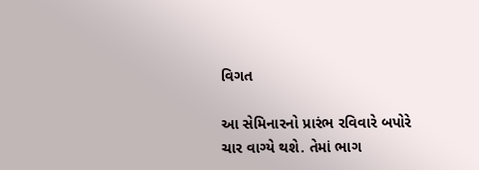વિગત

આ સેમિનારનો પ્રારંભ રવિવારે બપોરે ચાર વાગ્યે થશે. તેમાં ભાગ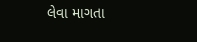લેવા માગતા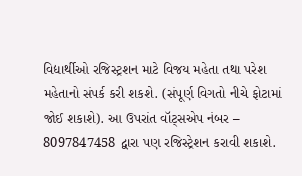વિદ્યાર્થીઓ રજિસ્ટ્રશન માટે વિજય મહેતા તથા પરેશ મહેતાનો સંપર્ક કરી શકશે. (સંપૂર્ણ વિગતો નીચે ફોટામાં જોઈ શકાશે). આ ઉપરાંત વૉટ્સએપ નંબર – 8097847458 દ્વારા પણ રજિસ્ટ્રેશન કરાવી શકાશે.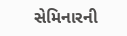સેમિનારની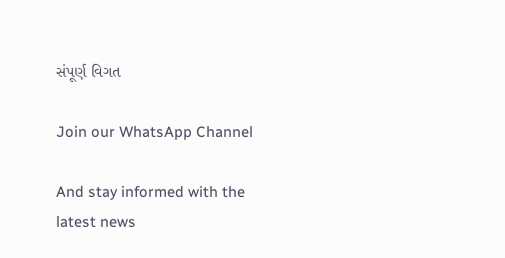સંપૂર્ણ વિગત

Join our WhatsApp Channel

And stay informed with the latest news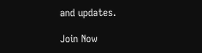and updates.

Join Now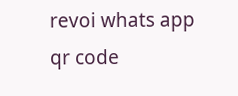revoi whats app qr code